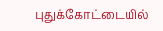புதுக்கோட்டையில்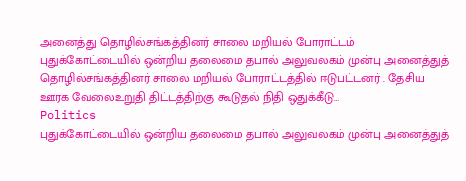அனைத்து தொழில்சங்கத்தினர் சாலை மறியல் போராட்டம்
புதுக்கோட்டையில் ஒன்றிய தலைமை தபால் அலுவலகம் முன்பு அனைத்துத் தொழில்சங்கத்தினர் சாலை மறியல் போராட்டத்தில் ஈடுபட்டனர் . தேசிய ஊரக வேலைஉறுதி திட்டத்திற்கு கூடுதல் நிதி ஒதுக்கீடு…
Politics
புதுக்கோட்டையில் ஒன்றிய தலைமை தபால் அலுவலகம் முன்பு அனைத்துத்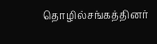தொழில்சங்கத்தினர்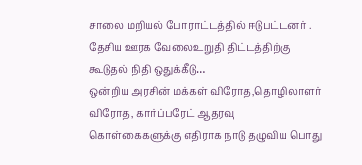சாலை மறியல் போராட்டத்தில் ஈடுபட்டனர் . தேசிய ஊரக வேலைஉறுதி திட்டத்திற்கு கூடுதல் நிதி ஒதுக்கீடு…
ஒன்றிய அரசின் மக்கள் விரோத,தொழிலாளர் விரோத, கார்ப்பரேட் ஆதரவு கொள்கைகளுக்கு எதிராக நாடு தழுவிய பொது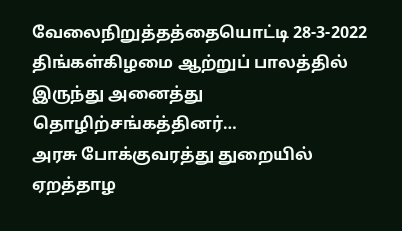வேலைநிறுத்தத்தையொட்டி 28-3-2022 திங்கள்கிழமை ஆற்றுப் பாலத்தில் இருந்து அனைத்து தொழிற்சங்கத்தினர்…
அரசு போக்குவரத்து துறையில் ஏறத்தாழ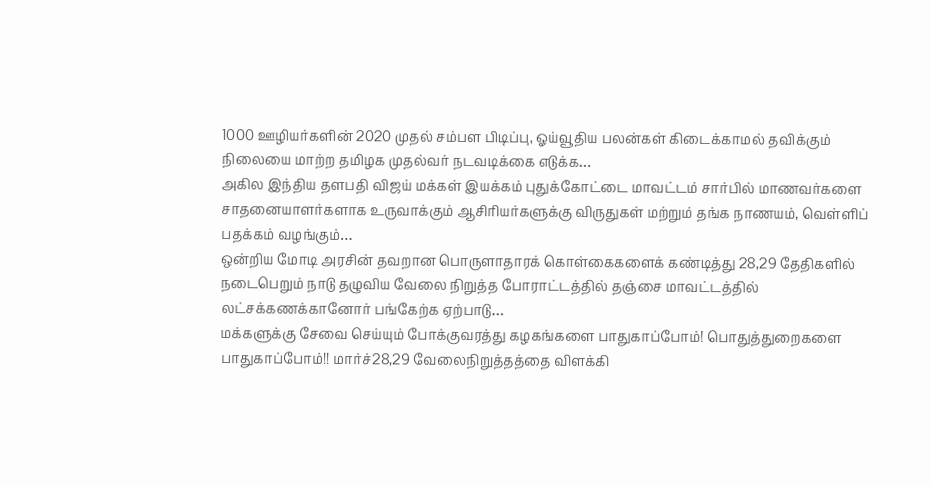1000 ஊழியர்களின் 2020 முதல் சம்பள பிடிப்பு, ஓய்வூதிய பலன்கள் கிடைக்காமல் தவிக்கும் நிலையை மாற்ற தமிழக முதல்வர் நடவடிக்கை எடுக்க…
அகில இந்திய தளபதி விஜய் மக்கள் இயக்கம் புதுக்கோட்டை மாவட்டம் சார்பில் மாணவர்களை சாதனையாளர்களாக உருவாக்கும் ஆசிரியர்களுக்கு விருதுகள் மற்றும் தங்க நாணயம், வெள்ளிப் பதக்கம் வழங்கும்…
ஒன்றிய மோடி அரசின் தவறான பொருளாதாரக் கொள்கைகளைக் கண்டித்து 28,29 தேதிகளில் நடைபெறும் நாடு தழுவிய வேலை நிறுத்த போராட்டத்தில் தஞ்சை மாவட்டத்தில் லட்சக்கணக்கானோர் பங்கேற்க ஏற்பாடு…
மக்களுக்கு சேவை செய்யும் போக்குவரத்து கழகங்களை பாதுகாப்போம்! பொதுத்துறைகளை பாதுகாப்போம்!! மார்ச்28,29 வேலைநிறுத்தத்தை விளக்கி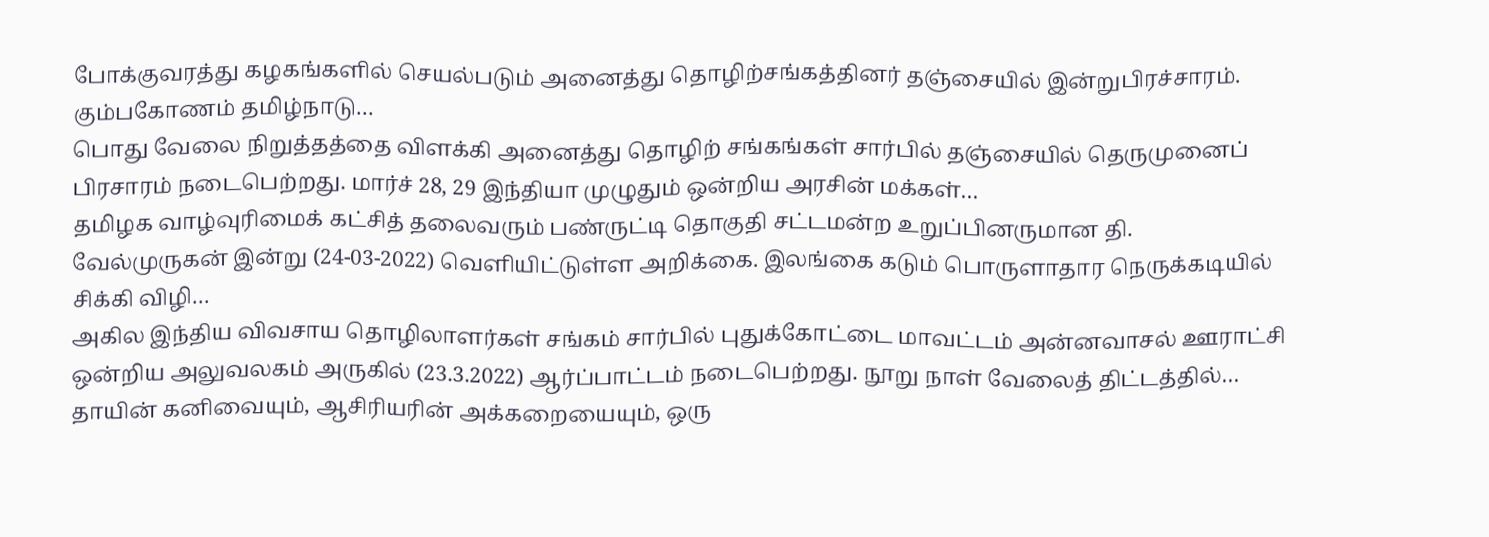போக்குவரத்து கழகங்களில் செயல்படும் அனைத்து தொழிற்சங்கத்தினர் தஞ்சையில் இன்றுபிரச்சாரம். கும்பகோணம் தமிழ்நாடு…
பொது வேலை நிறுத்தத்தை விளக்கி அனைத்து தொழிற் சங்கங்கள் சார்பில் தஞ்சையில் தெருமுனைப் பிரசாரம் நடைபெற்றது. மார்ச் 28, 29 இந்தியா முழுதும் ஒன்றிய அரசின் மக்கள்…
தமிழக வாழ்வுரிமைக் கட்சித் தலைவரும் பண்ருட்டி தொகுதி சட்டமன்ற உறுப்பினருமான தி. வேல்முருகன் இன்று (24-03-2022) வெளியிட்டுள்ள அறிக்கை. இலங்கை கடும் பொருளாதார நெருக்கடியில் சிக்கி விழி…
அகில இந்திய விவசாய தொழிலாளர்கள் சங்கம் சார்பில் புதுக்கோட்டை மாவட்டம் அன்னவாசல் ஊராட்சி ஒன்றிய அலுவலகம் அருகில் (23.3.2022) ஆர்ப்பாட்டம் நடைபெற்றது. நூறு நாள் வேலைத் திட்டத்தில்…
தாயின் கனிவையும், ஆசிரியரின் அக்கறையையும், ஒரு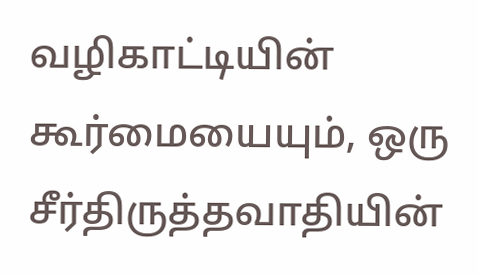வழிகாட்டியின் கூர்மையையும், ஒரு சீர்திருத்தவாதியின்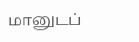மானுடப்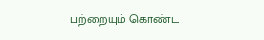பற்றையும் கொண்ட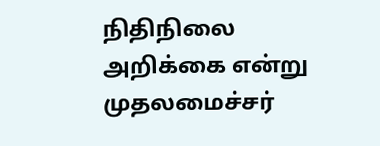நிதிநிலை அறிக்கை என்று முதலமைச்சர்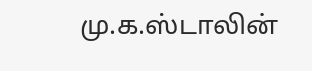மு.க.ஸ்டாலின்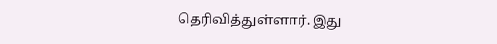தெரிவித்துள்ளார். இது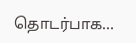தொடர்பாக…